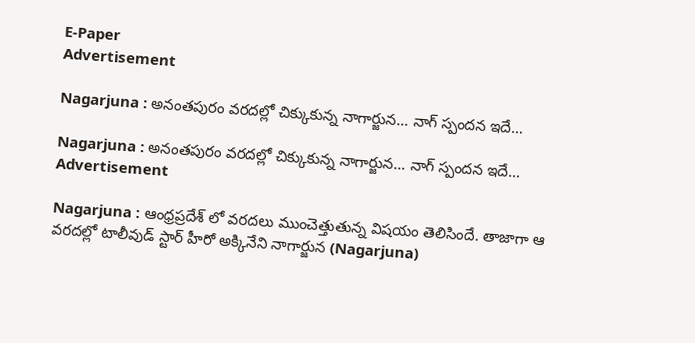E-Paper
Advertisement

Nagarjuna : అనంతపురం వరదల్లో చిక్కుకున్న నాగార్జున… నాగ్ స్పందన ఇదే…

Nagarjuna : అనంతపురం వరదల్లో చిక్కుకున్న నాగార్జున… నాగ్ స్పందన ఇదే…
Advertisement

Nagarjuna : ఆంధ్రప్రదేశ్ లో వరదలు ముంచెత్తుతున్న విషయం తెలిసిందే. తాజాగా ఆ వరదల్లో టాలీవుడ్ స్టార్ హీరో అక్కినేని నాగార్జున (Nagarjuna)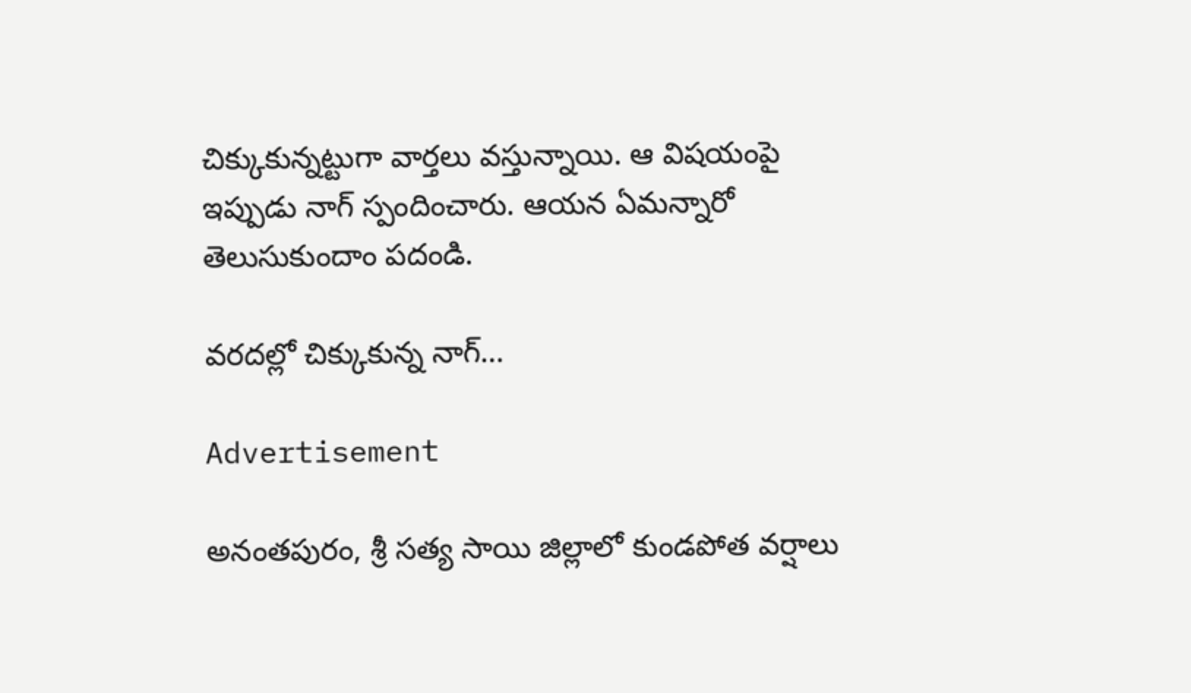చిక్కుకున్నట్టుగా వార్తలు వస్తున్నాయి. ఆ విషయంపై ఇప్పుడు నాగ్ స్పందించారు. ఆయన ఏమన్నారో తెలుసుకుందాం పదండి.

వరదల్లో చిక్కుకున్న నాగ్…

Advertisement

అనంతపురం, శ్రీ సత్య సాయి జిల్లాలో కుండపోత వర్షాలు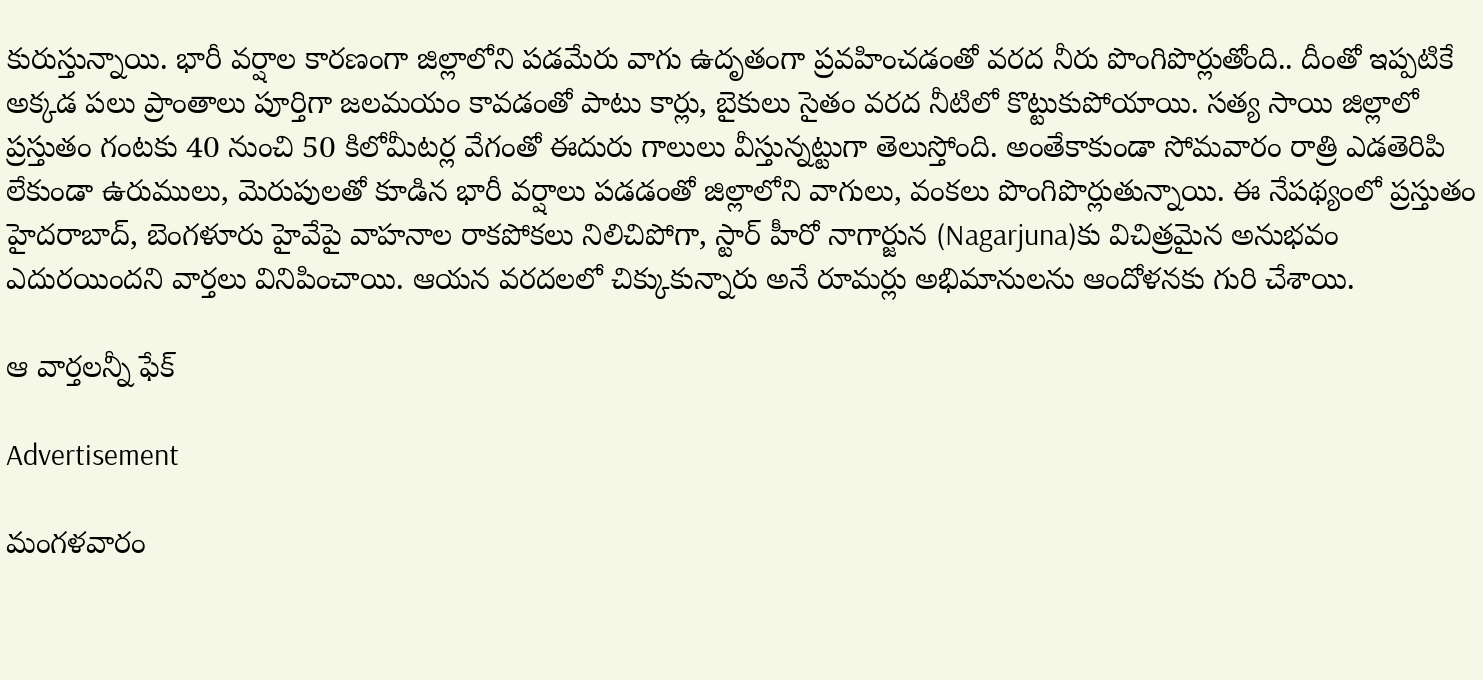కురుస్తున్నాయి. భారీ వర్షాల కారణంగా జిల్లాలోని పడమేరు వాగు ఉదృతంగా ప్రవహించడంతో వరద నీరు పొంగిపొర్లుతోంది.. దీంతో ఇప్పటికే అక్కడ పలు ప్రాంతాలు పూర్తిగా జలమయం కావడంతో పాటు కార్లు, బైకులు సైతం వరద నీటిలో కొట్టుకుపోయాయి. సత్య సాయి జిల్లాలో ప్రస్తుతం గంటకు 40 నుంచి 50 కిలోమీటర్ల వేగంతో ఈదురు గాలులు వీస్తున్నట్టుగా తెలుస్తోంది. అంతేకాకుండా సోమవారం రాత్రి ఎడతెరిపి లేకుండా ఉరుములు, మెరుపులతో కూడిన భారీ వర్షాలు పడడంతో జిల్లాలోని వాగులు, వంకలు పొంగిపొర్లుతున్నాయి. ఈ నేపథ్యంలో ప్రస్తుతం హైదరాబాద్, బెంగళూరు హైవేపై వాహనాల రాకపోకలు నిలిచిపోగా, స్టార్ హీరో నాగార్జున (Nagarjuna)కు విచిత్రమైన అనుభవం ఎదురయిందని వార్తలు వినిపించాయి. ఆయన వరదలలో చిక్కుకున్నారు అనే రూమర్లు అభిమానులను ఆందోళనకు గురి చేశాయి.

ఆ వార్తలన్నీ ఫేక్

Advertisement

మంగళవారం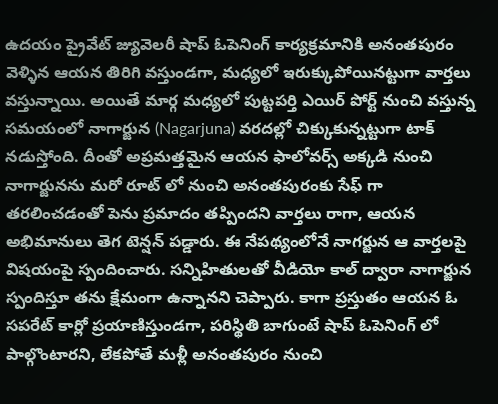ఉదయం ప్రైవేట్ జ్యువెలరీ షాప్ ఓపెనింగ్ కార్యక్రమానికి అనంతపురం వెళ్ళిన ఆయన తిరిగి వస్తుండగా, మధ్యలో ఇరుక్కుపోయినట్టుగా వార్తలు వస్తున్నాయి. అయితే మార్గ మధ్యలో పుట్టపర్తి ఎయిర్ పోర్ట్ నుంచి వస్తున్న సమయంలో నాగార్జున (Nagarjuna) వరదల్లో చిక్కుకున్నట్టుగా టాక్ నడుస్తోంది. దీంతో అప్రమత్తమైన ఆయన ఫాలోవర్స్ అక్కడి నుంచి నాగార్జునను మరో రూట్ లో నుంచి అనంతపురంకు సేఫ్ గా తరలించడంతో పెను ప్రమాదం తప్పిందని వార్తలు రాగా, ఆయన అభిమానులు తెగ టెన్షన్ పడ్డారు. ఈ నేపథ్యంలోనే నాగర్జున ఆ వార్తలపై విషయంపై స్పందించారు. సన్నిహితులతో వీడియో కాల్ ద్వారా నాగార్జున స్పందిస్తూ తను క్షేమంగా ఉన్నానని చెప్పారు. కాగా ప్రస్తుతం ఆయన ఓ సపరేట్ కార్లో ప్రయాణిస్తుండగా, పరిస్థితి బాగుంటే షాప్ ఓపెనింగ్ లో పాల్గొంటారని, లేకపోతే మళ్లీ అనంతపురం నుంచి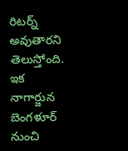రిటర్న్ అవుతారని తెలుస్తోంది. ఇక నాగార్జున బెంగళూర్ నుంచి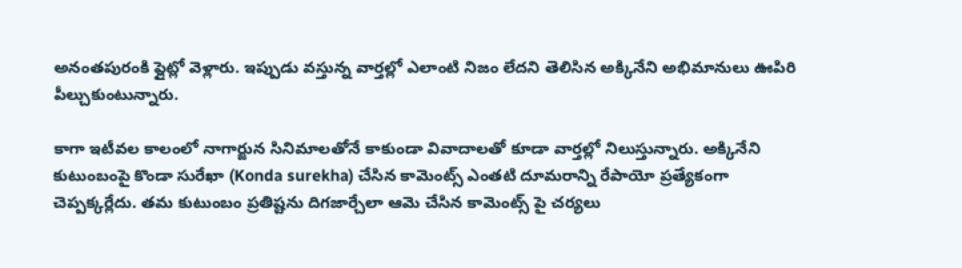అనంతపురంకి ఫ్లైట్లో వెళ్లారు. ఇప్పుడు వస్తున్న వార్తల్లో ఎలాంటి నిజం లేదని తెలిసిన అక్కినేని అభిమానులు ఊపిరి పీల్చుకుంటున్నారు.

కాగా ఇటీవల కాలంలో నాగార్జున సినిమాలతోనే కాకుండా వివాదాలతో కూడా వార్తల్లో నిలుస్తున్నారు. అక్కినేని కుటుంబంపై కొండా సురేఖా (Konda surekha) చేసిన కామెంట్స్ ఎంతటి దూమరాన్ని రేపాయో ప్రత్యేకంగా చెప్పక్కర్లేదు. తమ కుటుంబం ప్రతిష్టను దిగజార్చేలా ఆమె చేసిన కామెంట్స్ పై చర్యలు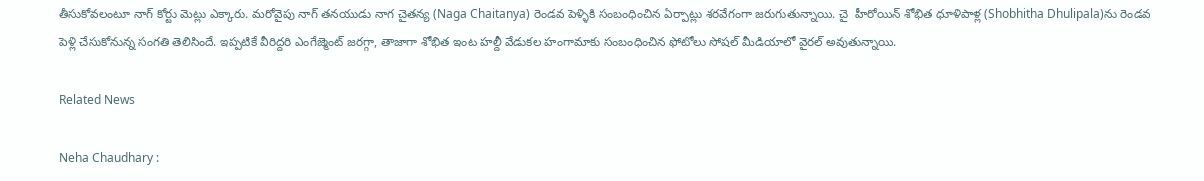తీసుకోవలంటూ నాగ్ కోర్టు మెట్లు ఎక్కారు. మరోవైపు నాగ్ తనయుడు నాగ చైతన్య (Naga Chaitanya) రెండవ పెళ్ళికి సంబంధించిన ఏర్పాట్లు శరవేగంగా జరుగుతున్నాయి. చై  హీరోయిన్ శోభిత ధూళిపాళ్ల (Shobhitha Dhulipala)ను రెండవ పెళ్లి చేసుకోనున్న సంగతి తెలిసిందే. ఇప్పటికే వీరిద్దరి ఎంగేజ్మెంట్ జరగ్గా, తాజాగా శోభిత ఇంట హల్దీ వేడుకల హంగామాకు సంబంధించిన ఫోటోలు సోషల్ మీడియాలో వైరల్ అవుతున్నాయి.

Related News

Neha Chaudhary :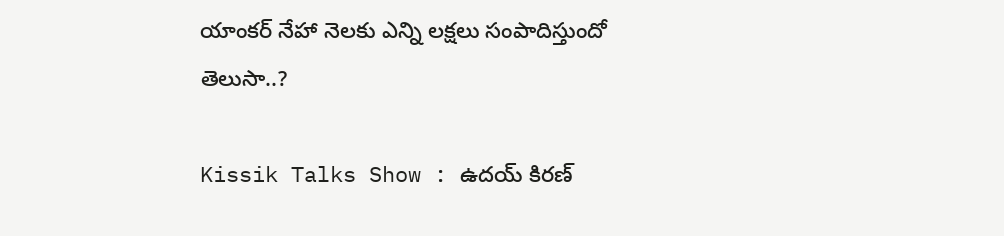యాంకర్ నేహా నెలకు ఎన్ని లక్షలు సంపాదిస్తుందో తెలుసా..?

Kissik Talks Show : ఉదయ్ కిరణ్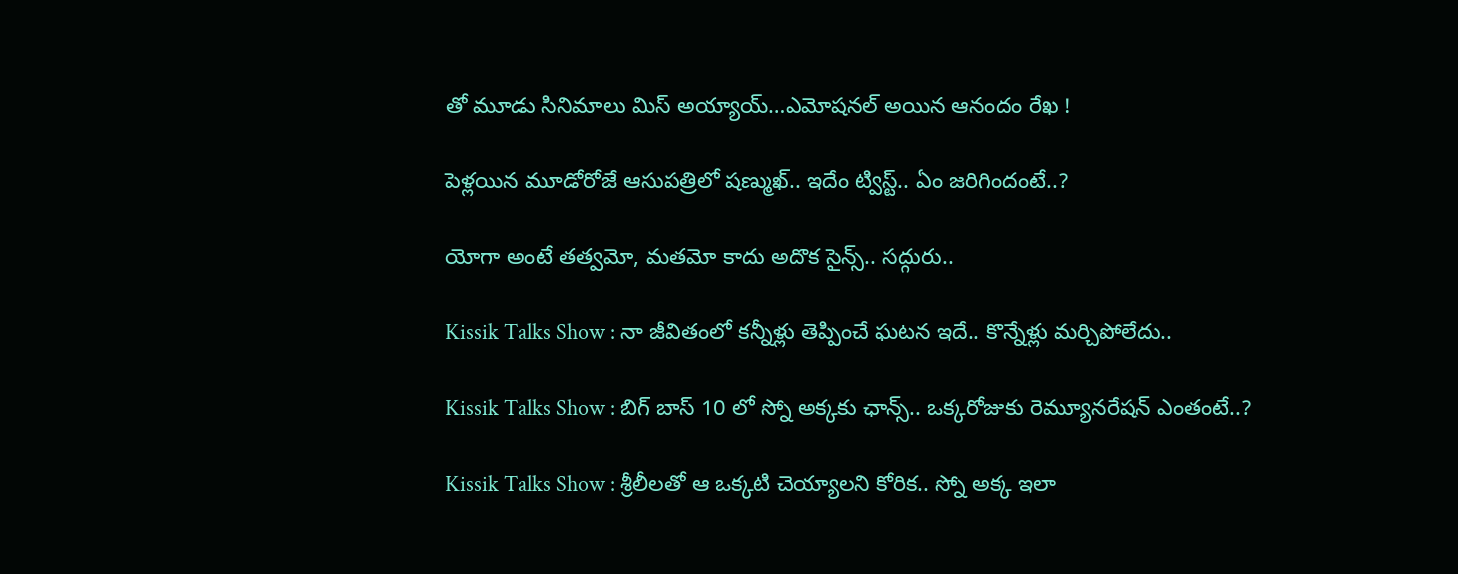తో మూడు సినిమాలు మిస్ అయ్యాయ్…ఎమోషనల్ అయిన ఆనందం రేఖ !

పెళ్లయిన మూడోరోజే ఆసుపత్రిలో షణ్ముఖ్.. ఇదేం ట్విస్ట్.. ఏం జరిగిందంటే..?

యోగా అంటే తత్వమో, మతమో కాదు అదొక సైన్స్.. సద్గురు..

Kissik Talks Show : నా జీవితంలో కన్నీళ్లు తెప్పించే ఘటన ఇదే.. కొన్నేళ్లు మర్చిపోలేదు..

Kissik Talks Show : బిగ్ బాస్ 10 లో స్నో అక్కకు ఛాన్స్.. ఒక్కరోజుకు రెమ్యూనరేషన్ ఎంతంటే..?

Kissik Talks Show : శ్రీలీలతో ఆ ఒక్కటి చెయ్యాలని కోరిక.. స్నో అక్క ఇలా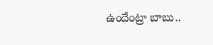ఉందేంట్రా బాబు..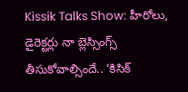Kissik Talks Show: హీరోలు, డైరెక్టర్లు నా బ్లెస్సింగ్స్ తీసుకోవాల్సిందే.. ‘కిసిక్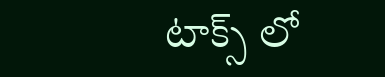టాక్స్ లో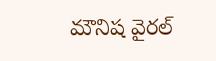మౌనిష వైరల్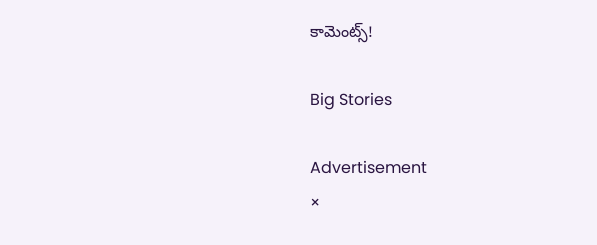కామెంట్స్!

Big Stories

Advertisement
×